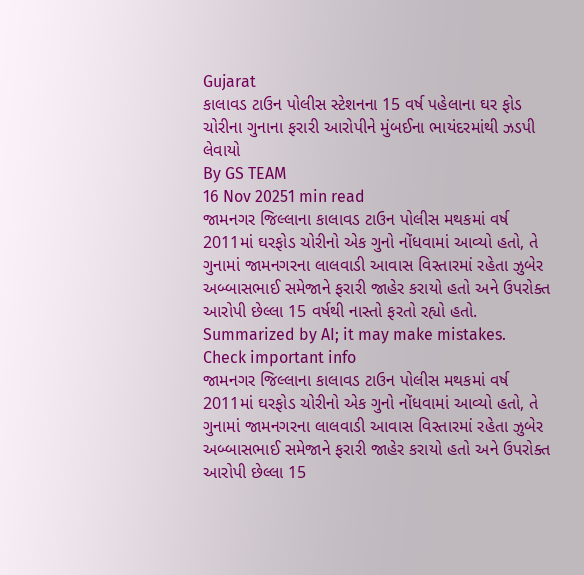Gujarat
કાલાવડ ટાઉન પોલીસ સ્ટેશનના 15 વર્ષ પહેલાના ઘર ફોડ ચોરીના ગુનાના ફરારી આરોપીને મુંબઈના ભાયંદરમાંથી ઝડપી લેવાયો
By GS TEAM
16 Nov 20251 min read
જામનગર જિલ્લાના કાલાવડ ટાઉન પોલીસ મથકમાં વર્ષ 2011માં ઘરફોડ ચોરીનો એક ગુનો નોંધવામાં આવ્યો હતો, તે ગુનામાં જામનગરના લાલવાડી આવાસ વિસ્તારમાં રહેતા ઝુબેર અબ્બાસભાઈ સમેજાને ફરારી જાહેર કરાયો હતો અને ઉપરોક્ત આરોપી છેલ્લા 15 વર્ષથી નાસ્તો ફરતો રહ્યો હતો.
Summarized by AI; it may make mistakes. Check important info
જામનગર જિલ્લાના કાલાવડ ટાઉન પોલીસ મથકમાં વર્ષ 2011માં ઘરફોડ ચોરીનો એક ગુનો નોંધવામાં આવ્યો હતો, તે ગુનામાં જામનગરના લાલવાડી આવાસ વિસ્તારમાં રહેતા ઝુબેર અબ્બાસભાઈ સમેજાને ફરારી જાહેર કરાયો હતો અને ઉપરોક્ત આરોપી છેલ્લા 15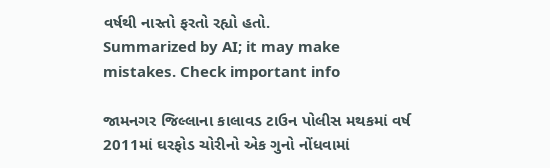વર્ષથી નાસ્તો ફરતો રહ્યો હતો.
Summarized by AI; it may make mistakes. Check important info

જામનગર જિલ્લાના કાલાવડ ટાઉન પોલીસ મથકમાં વર્ષ 2011માં ઘરફોડ ચોરીનો એક ગુનો નોંધવામાં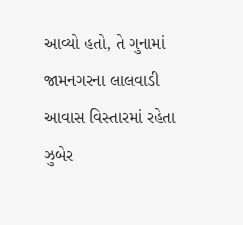આવ્યો હતો, તે ગુનામાં જામનગરના લાલવાડી આવાસ વિસ્તારમાં રહેતા ઝુબેર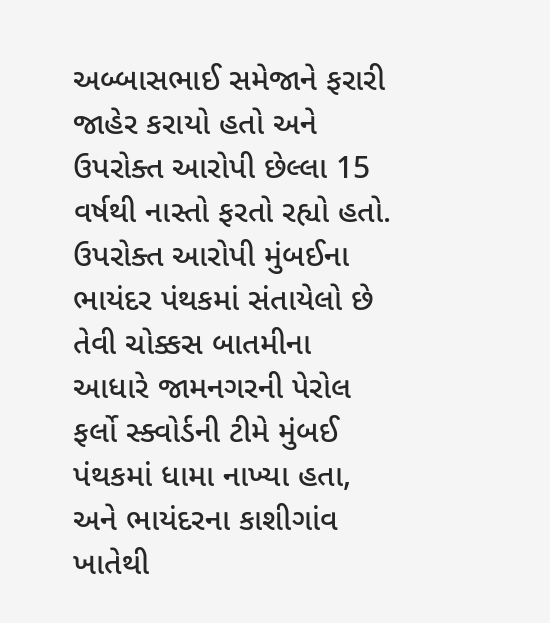અબ્બાસભાઈ સમેજાને ફરારી જાહેર કરાયો હતો અને ઉપરોક્ત આરોપી છેલ્લા 15 વર્ષથી નાસ્તો ફરતો રહ્યો હતો.
ઉપરોક્ત આરોપી મુંબઈના ભાયંદર પંથકમાં સંતાયેલો છે તેવી ચોક્કસ બાતમીના આધારે જામનગરની પેરોલ ફર્લો સ્ક્વોર્ડની ટીમે મુંબઈ પંથકમાં ધામા નાખ્યા હતા, અને ભાયંદરના કાશીગાંવ ખાતેથી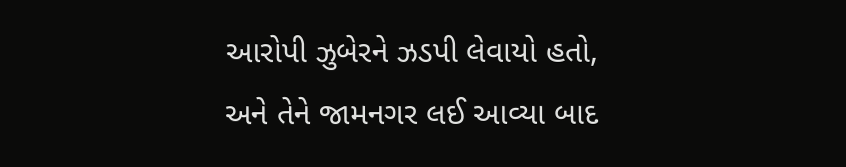આરોપી ઝુબેરને ઝડપી લેવાયો હતો, અને તેને જામનગર લઈ આવ્યા બાદ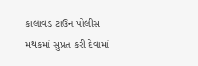કાલાવડ ટાઉન પોલીસ મથકમાં સુપ્રત કરી દેવામાં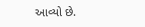આવ્યો છે.